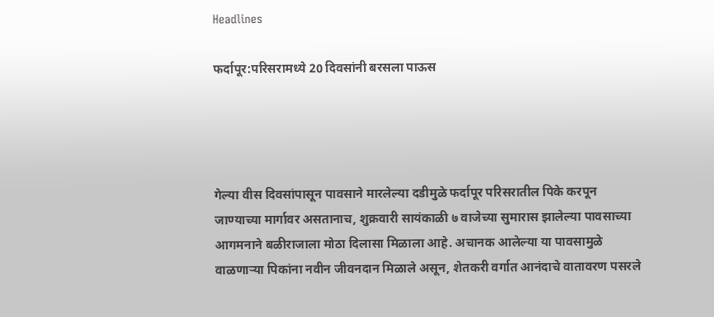Headlines

फर्दापूर:परिसरामध्ये 20 दिवसांनी बरसला पाऊस




गेल्या वीस दिवसांपासून पावसाने मारलेल्या दडीमुळे फर्दापूर परिसरातील पिके करपून जाण्याच्या मार्गावर असतानाच, शुक्रवारी सायंकाळी ७ वाजेच्या सुमारास झालेल्या पावसाच्या आगमनाने बळीराजाला मोठा दिलासा मिळाला आहे. अचानक आलेल्या या पावसामुळे वाळणाऱ्या पिकांना नवीन जीवनदान मिळाले असून, शेतकरी वर्गात आनंदाचे वातावरण पसरले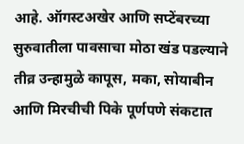आहे. ऑगस्टअखेर आणि सप्टेंबरच्या सुरुवातीला पावसाचा मोठा खंड पडल्याने तीव्र उन्हामुळे कापूस, मका, सोयाबीन आणि मिरचीची पिके पूर्णपणे संकटात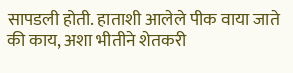सापडली होती. हाताशी आलेले पीक वाया जाते की काय, अशा भीतीने शेतकरी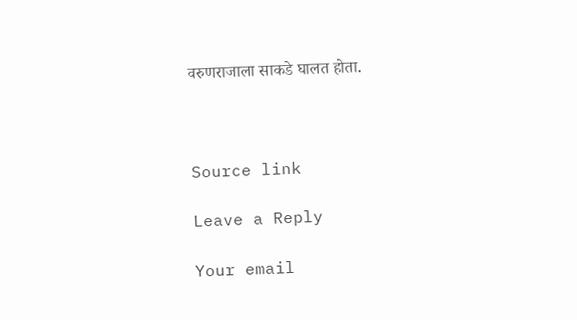वरुणराजाला साकडे घालत होता.



Source link

Leave a Reply

Your email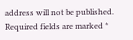address will not be published. Required fields are marked *